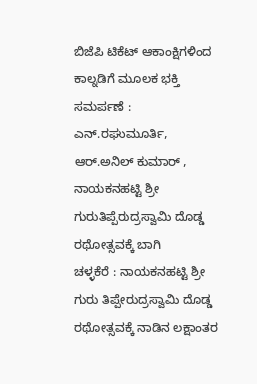ಬಿಜೆಪಿ ಟಿಕೆಟ್ ಆಕಾಂಕ್ಷಿಗಳಿಂದ ಕಾಲ್ನಡಿಗೆ ಮೂಲಕ ಭಕ್ತಿ ಸಮರ್ಪಣೆ : ಎನ್.ರಘುಮೂರ್ತಿ, ಆರ್.ಅನಿಲ್ ಕುಮಾರ್ , ನಾಯಕನಹಟ್ಟಿ ಶ್ರೀ ಗುರುತಿಪ್ಪೆರುದ್ರಸ್ವಾಮಿ ದೊಡ್ಡ ರಥೋತ್ಸವಕ್ಕೆ ಬಾಗಿ
ಚಳ್ಳಕೆರೆ : ನಾಯಕನಹಟ್ಟಿ ಶ್ರೀ ಗುರು ತಿಪ್ಪೇರುದ್ರಸ್ವಾಮಿ ದೊಡ್ಡ ರಥೋತ್ಸವಕ್ಕೆ ನಾಡಿನ ಲಕ್ಷಾಂತರ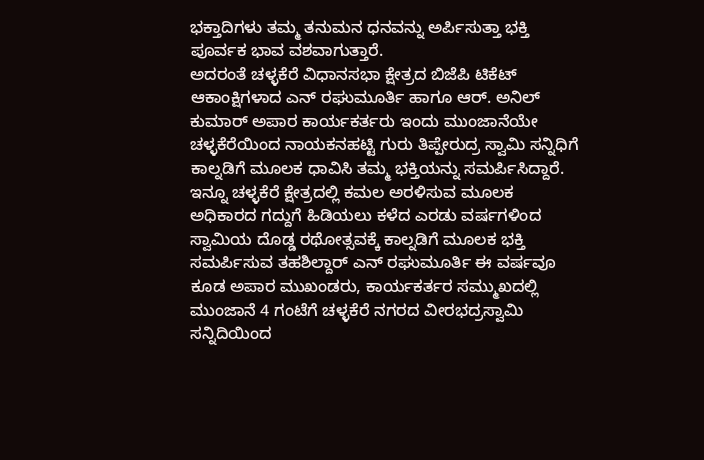ಭಕ್ತಾದಿಗಳು ತಮ್ಮ ತನುಮನ ಧನವನ್ನು ಅರ್ಪಿಸುತ್ತಾ ಭಕ್ತಿ ಪೂರ್ವಕ ಭಾವ ವಶವಾಗುತ್ತಾರೆ.
ಅದರಂತೆ ಚಳ್ಳಕೆರೆ ವಿಧಾನಸಭಾ ಕ್ಷೇತ್ರದ ಬಿಜೆಪಿ ಟಿಕೆಟ್ ಆಕಾಂಕ್ಷಿಗಳಾದ ಎನ್ ರಘುಮೂರ್ತಿ ಹಾಗೂ ಆರ್. ಅನಿಲ್ ಕುಮಾರ್ ಅಪಾರ ಕಾರ್ಯಕರ್ತರು ಇಂದು ಮುಂಜಾನೆಯೇ ಚಳ್ಳಕೆರೆಯಿಂದ ನಾಯಕನಹಟ್ಟಿ ಗುರು ತಿಪ್ಪೇರುದ್ರ ಸ್ವಾಮಿ ಸನ್ನಿಧಿಗೆ ಕಾಲ್ನಡಿಗೆ ಮೂಲಕ ಧಾವಿಸಿ ತಮ್ಮ ಭಕ್ತಿಯನ್ನು ಸಮರ್ಪಿಸಿದ್ದಾರೆ.
ಇನ್ನೂ ಚಳ್ಳಕೆರೆ ಕ್ಷೇತ್ರದಲ್ಲಿ ಕಮಲ ಅರಳಿಸುವ ಮೂಲಕ ಅಧಿಕಾರದ ಗದ್ದುಗೆ ಹಿಡಿಯಲು ಕಳೆದ ಎರಡು ವರ್ಷಗಳಿಂದ ಸ್ವಾಮಿಯ ದೊಡ್ಡ ರಥೋತ್ಸವಕ್ಕೆ ಕಾಲ್ನಡಿಗೆ ಮೂಲಕ ಭಕ್ತಿ ಸಮರ್ಪಿಸುವ ತಹಶಿಲ್ದಾರ್ ಎನ್ ರಘುಮೂರ್ತಿ ಈ ವರ್ಷವೂ ಕೂಡ ಅಪಾರ ಮುಖಂಡರು, ಕಾರ್ಯಕರ್ತರ ಸಮ್ಮುಖದಲ್ಲಿ ಮುಂಜಾನೆ 4 ಗಂಟೆಗೆ ಚಳ್ಳಕೆರೆ ನಗರದ ವೀರಭದ್ರಸ್ವಾಮಿ ಸನ್ನಿದಿಯಿಂದ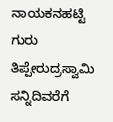ನಾಯಕನಹಟ್ಟಿ ಗುರು ತಿಪ್ಪೇರುದ್ರಸ್ವಾಮಿ ಸನ್ನಿದಿವರೆಗೆ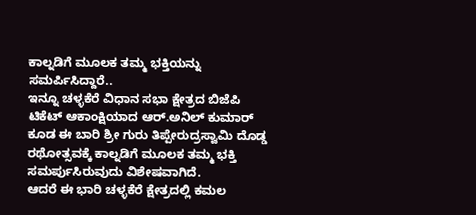ಕಾಲ್ನಡಿಗೆ ಮೂಲಕ ತಮ್ಮ ಭಕ್ತಿಯನ್ನು ಸಮರ್ಪಿಸಿದ್ದಾರೆ..
ಇನ್ನೂ ಚಳ್ಳಕೆರೆ ವಿಧಾನ ಸಭಾ ಕ್ಷೇತ್ರದ ಬಿಜೆಪಿ ಟಿಕೆಟ್ ಆಕಾಂಕ್ಷಿಯಾದ ಆರ್.ಅನಿಲ್ ಕುಮಾರ್ ಕೂಡ ಈ ಬಾರಿ ಶ್ರೀ ಗುರು ತಿಪ್ಪೇರುದ್ರಸ್ವಾಮಿ ದೊಡ್ಡ ರಥೋತ್ಸವಕ್ಕೆ ಕಾಲ್ನಡಿಗೆ ಮೂಲಕ ತಮ್ಮ ಭಕ್ತಿ ಸಮರ್ಪುಸಿರುವುದು ವಿಶೇಷವಾಗಿದೆ.
ಆದರೆ ಈ ಭಾರಿ ಚಳ್ಳಕೆರೆ ಕ್ಷೇತ್ರದಲ್ಲಿ ಕಮಲ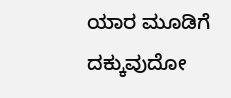ಯಾರ ಮೂಡಿಗೆ ದಕ್ಕುವುದೋ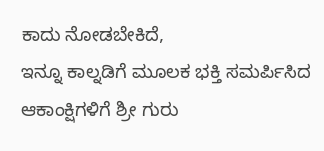ಕಾದು ನೋಡಬೇಕಿದೆ,
ಇನ್ನೂ ಕಾಲ್ನಡಿಗೆ ಮೂಲಕ ಭಕ್ತಿ ಸಮರ್ಪಿಸಿದ ಆಕಾಂಕ್ಷಿಗಳಿಗೆ ಶ್ರೀ ಗುರು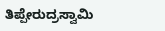ತಿಪ್ಪೇರುದ್ರಸ್ವಾಮಿ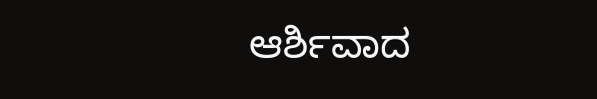ಆರ್ಶಿವಾದ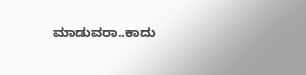ಮಾಡುವರಾ..ಕಾದು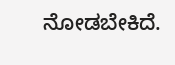ನೋಡಬೇಕಿದೆ.